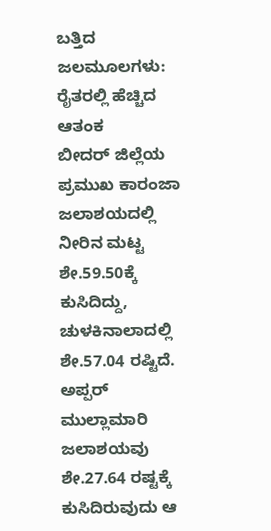ಬತ್ತಿದ ಜಲಮೂಲಗಳು: ರೈತರಲ್ಲಿ ಹೆಚ್ಚಿದ ಆತಂಕ
ಬೀದರ್ ಜಿಲ್ಲೆಯ ಪ್ರಮುಖ ಕಾರಂಜಾ ಜಲಾಶಯದಲ್ಲಿ ನೀರಿನ ಮಟ್ಟ ಶೇ.59.50ಕ್ಕೆ ಕುಸಿದಿದ್ದು, ಚುಳಕಿನಾಲಾದಲ್ಲಿ ಶೇ.57.04 ರಷ್ಟಿದೆ. ಅಪ್ಪರ್ ಮುಲ್ಲಾಮಾರಿ ಜಲಾಶಯವು ಶೇ.27.64 ರಷ್ಟಕ್ಕೆ ಕುಸಿದಿರುವುದು ಆ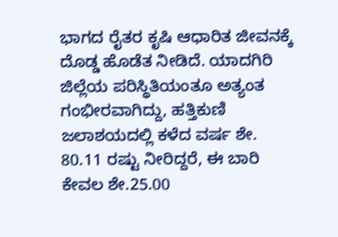ಭಾಗದ ರೈತರ ಕೃಷಿ ಆಧಾರಿತ ಜೀವನಕ್ಕೆ ದೊಡ್ಡ ಹೊಡೆತ ನೀಡಿದೆ. ಯಾದಗಿರಿ ಜಿಲ್ಲೆಯ ಪರಿಸ್ಥಿತಿಯಂತೂ ಅತ್ಯಂತ ಗಂಭೀರವಾಗಿದ್ದು, ಹತ್ತಿಕುಣಿ ಜಲಾಶಯದಲ್ಲಿ ಕಳೆದ ವರ್ಷ ಶೇ. 80.11 ರಷ್ಟು ನೀರಿದ್ದರೆ, ಈ ಬಾರಿ ಕೇವಲ ಶೇ.25.00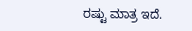ರಷ್ಟು ಮಾತ್ರ ಇದೆ.